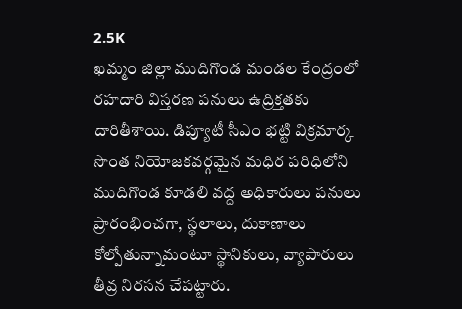2.5K
ఖమ్మం జిల్లా ముదిగొండ మండల కేంద్రంలో రహదారి విస్తరణ పనులు ఉద్రిక్తతకు దారితీశాయి. డిప్యూటీ సీఎం భట్టి విక్రమార్క సొంత నియోజకవర్గమైన మధిర పరిధిలోని ముదిగొండ కూడలి వద్ద అధికారులు పనులు ప్రారంభించగా, స్థలాలు, దుకాణాలు కోల్పోతున్నామంటూ స్థానికులు, వ్యాపారులు తీవ్ర నిరసన చేపట్టారు.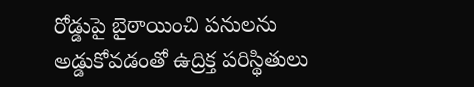రోడ్డుపై బైఠాయించి పనులను అడ్డుకోవడంతో ఉద్రిక్త పరిస్థితులు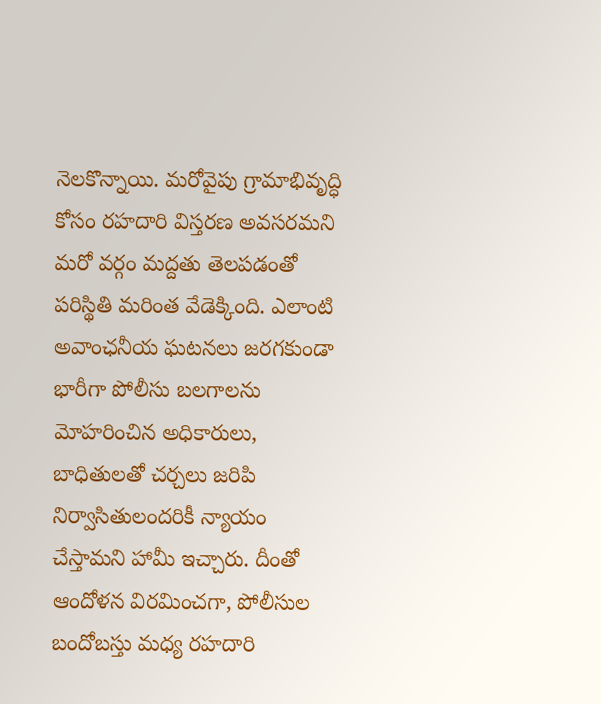నెలకొన్నాయి. మరోవైపు గ్రామాభివృద్ధి కోసం రహదారి విస్తరణ అవసరమని మరో వర్గం మద్దతు తెలపడంతో పరిస్థితి మరింత వేడెక్కింది. ఎలాంటి అవాంఛనీయ ఘటనలు జరగకుండా భారీగా పోలీసు బలగాలను మోహరించిన అధికారులు, బాధితులతో చర్చలు జరిపి నిర్వాసితులందరికీ న్యాయం చేస్తామని హామీ ఇచ్చారు. దీంతో ఆందోళన విరమించగా, పోలీసుల బందోబస్తు మధ్య రహదారి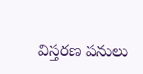విస్తరణ పనులు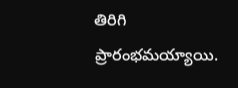తిరిగి ప్రారంభమయ్యాయి.